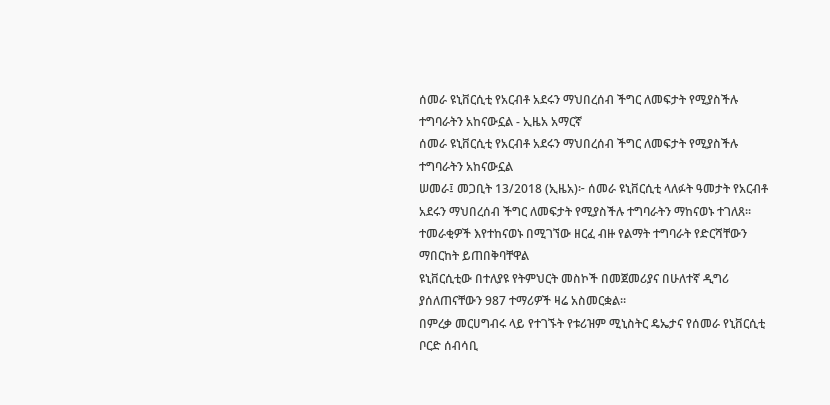ሰመራ ዩኒቨርሲቲ የአርብቶ አደሩን ማህበረሰብ ችግር ለመፍታት የሚያስችሉ ተግባራትን አከናውኗል - ኢዜአ አማርኛ
ሰመራ ዩኒቨርሲቲ የአርብቶ አደሩን ማህበረሰብ ችግር ለመፍታት የሚያስችሉ ተግባራትን አከናውኗል
ሠመራ፤ መጋቢት 13/2018 (ኢዜአ)፦ ሰመራ ዩኒቨርሲቲ ላለፉት ዓመታት የአርብቶ አደሩን ማህበረሰብ ችግር ለመፍታት የሚያስችሉ ተግባራትን ማከናወኑ ተገለጸ።
ተመራቂዎች እየተከናወኑ በሚገኘው ዘርፈ ብዙ የልማት ተግባራት የድርሻቸውን ማበርከት ይጠበቅባቸዋል
ዩኒቨርሲቲው በተለያዩ የትምህርት መስኮች በመጀመሪያና በሁለተኛ ዲግሪ ያሰለጠናቸውን 987 ተማሪዎች ዛሬ አስመርቋል።
በምረቃ መርሀግብሩ ላይ የተገኙት የቱሪዝም ሚኒስትር ዴኤታና የሰመራ የኒቨርሲቲ ቦርድ ሰብሳቢ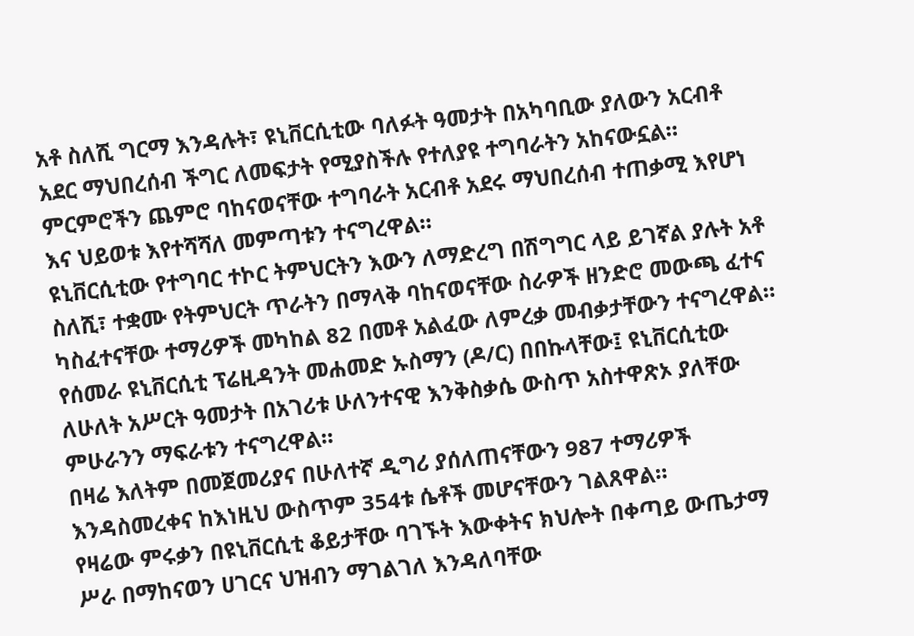አቶ ስለሺ ግርማ እንዳሉት፣ ዩኒቨርሲቲው ባለፉት ዓመታት በአካባቢው ያለውን አርብቶ አደር ማህበረሰብ ችግር ለመፍታት የሚያስችሉ የተለያዩ ተግባራትን አከናውኗል።
ምርምሮችን ጨምሮ ባከናወናቸው ተግባራት አርብቶ አደሩ ማህበረሰብ ተጠቃሚ እየሆነ እና ህይወቱ እየተሻሻለ መምጣቱን ተናግረዋል።
ዩኒቨርሲቲው የተግባር ተኮር ትምህርትን እውን ለማድረግ በሽግግር ላይ ይገኛል ያሉት አቶ ስለሺ፣ ተቋሙ የትምህርት ጥራትን በማላቅ ባከናወናቸው ስራዎች ዘንድሮ መውጫ ፈተና ካስፈተናቸው ተማሪዎች መካከል 82 በመቶ አልፈው ለምረቃ መብቃታቸውን ተናግረዋል።
የሰመራ ዩኒቨርሲቲ ፕሬዚዳንት መሐመድ ኡስማን (ዶ/ር) በበኩላቸው፤ ዩኒቨርሲቲው ለሁለት አሥርት ዓመታት በአገሪቱ ሁለንተናዊ እንቅስቃሴ ውስጥ አስተዋጽኦ ያለቸው ምሁራንን ማፍራቱን ተናግረዋል።
በዛሬ እለትም በመጀመሪያና በሁለተኛ ዲግሪ ያሰለጠናቸውን 987 ተማሪዎች እንዳስመረቀና ከእነዚህ ውስጥም 354ቱ ሴቶች መሆናቸውን ገልጸዋል።
የዛሬው ምሩቃን በዩኒቨርሲቲ ቆይታቸው ባገኙት እውቀትና ክህሎት በቀጣይ ውጤታማ ሥራ በማከናወን ሀገርና ህዝብን ማገልገለ እንዳለባቸው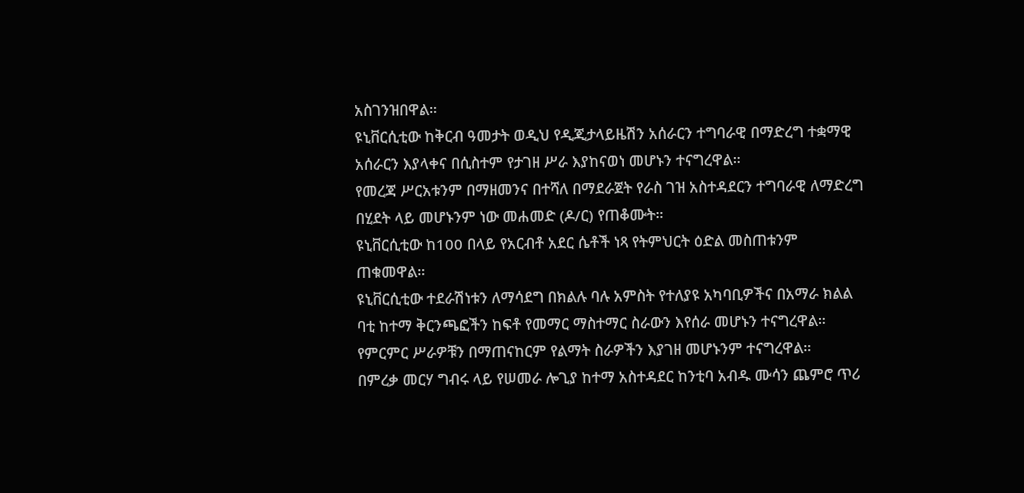አስገንዝበዋል።
ዩኒቨርሲቲው ከቅርብ ዓመታት ወዲህ የዲጂታላይዜሽን አሰራርን ተግባራዊ በማድረግ ተቋማዊ አሰራርን እያላቀና በሲስተም የታገዘ ሥራ እያከናወነ መሆኑን ተናግረዋል።
የመረጃ ሥርአቱንም በማዘመንና በተሻለ በማደራጀት የራስ ገዝ አስተዳደርን ተግባራዊ ለማድረግ በሂደት ላይ መሆኑንም ነው መሐመድ (ዶ/ር) የጠቆሙት።
ዩኒቨርሲቲው ከ100 በላይ የአርብቶ አደር ሴቶች ነጻ የትምህርት ዕድል መስጠቱንም ጠቁመዋል።
ዩኒቨርሲቲው ተደራሽነቱን ለማሳደግ በክልሉ ባሉ አምስት የተለያዩ አካባቢዎችና በአማራ ክልል ባቲ ከተማ ቅርንጫፎችን ከፍቶ የመማር ማስተማር ስራውን እየሰራ መሆኑን ተናግረዋል።
የምርምር ሥራዎቹን በማጠናከርም የልማት ስራዎችን እያገዘ መሆኑንም ተናግረዋል።
በምረቃ መርሃ ግብሩ ላይ የሠመራ ሎጊያ ከተማ አስተዳደር ከንቲባ አብዱ ሙሳን ጨምሮ ጥሪ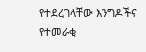የተደረገላቸው እንግዶችና የተመራቂ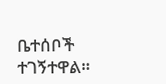ቤተሰቦች ተገኝተዋል።